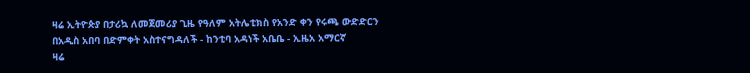ዛሬ ኢትዮጵያ በታሪኳ ለመጀመሪያ ጊዜ የዓለም አትሌቲክስ የአንድ ቀን የሩጫ ውድድርን በአዲስ አበባ በድምቀት አስተናግዳለች - ከንቲባ አዳነች አቤቤ - ኢዜአ አማርኛ
ዛሬ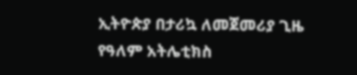ኢትዮጵያ በታሪኳ ለመጀመሪያ ጊዜ የዓለም አትሌቲክስ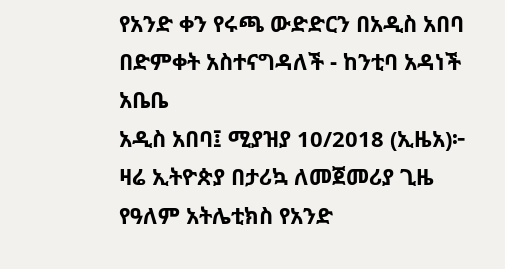የአንድ ቀን የሩጫ ውድድርን በአዲስ አበባ በድምቀት አስተናግዳለች - ከንቲባ አዳነች አቤቤ
አዲስ አበባ፤ ሚያዝያ 10/2018 (ኢዜአ)፦ ዛሬ ኢትዮጵያ በታሪኳ ለመጀመሪያ ጊዜ የዓለም አትሌቲክስ የአንድ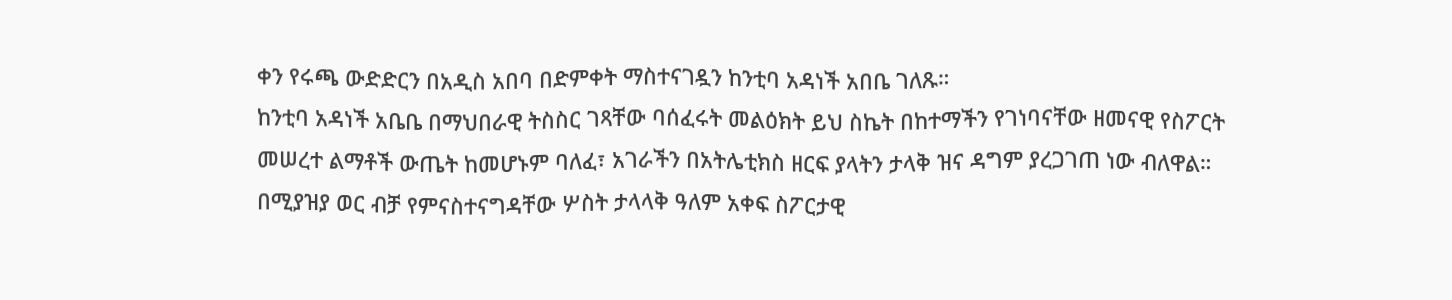ቀን የሩጫ ውድድርን በአዲስ አበባ በድምቀት ማስተናገዷን ከንቲባ አዳነች አበቤ ገለጹ።
ከንቲባ አዳነች አቤቤ በማህበራዊ ትስስር ገጻቸው ባሰፈሩት መልዕክት ይህ ስኬት በከተማችን የገነባናቸው ዘመናዊ የስፖርት መሠረተ ልማቶች ውጤት ከመሆኑም ባለፈ፣ አገራችን በአትሌቲክስ ዘርፍ ያላትን ታላቅ ዝና ዳግም ያረጋገጠ ነው ብለዋል።
በሚያዝያ ወር ብቻ የምናስተናግዳቸው ሦስት ታላላቅ ዓለም አቀፍ ስፖርታዊ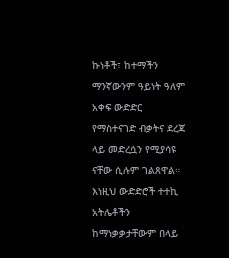ኩነቶች፣ ከተማችን ማንኛውንም ዓይነት ዓለም አቀፍ ውድድር የማስተናገድ ብቃትና ደረጃ ላይ መድረሷን የሚያሳዩ ናቸው ሲሉም ገልጸዋል።
እነዚህ ውድድሮች ተተኪ አትሌቶችን ከማነቃቃታቸውም በላይ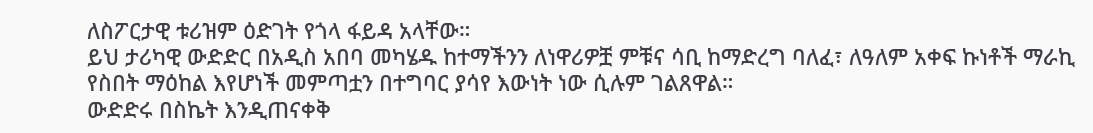ለስፖርታዊ ቱሪዝም ዕድገት የጎላ ፋይዳ አላቸው።
ይህ ታሪካዊ ውድድር በአዲስ አበባ መካሄዱ ከተማችንን ለነዋሪዎቿ ምቹና ሳቢ ከማድረግ ባለፈ፣ ለዓለም አቀፍ ኩነቶች ማራኪ የስበት ማዕከል እየሆነች መምጣቷን በተግባር ያሳየ እውነት ነው ሲሉም ገልጸዋል።
ውድድሩ በስኬት እንዲጠናቀቅ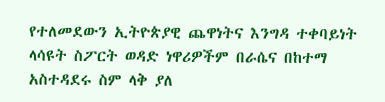የተለመደውን ኢትዮጵያዊ ጨዋነትና እንግዳ ተቀባይነት ላሳዩት ስፖርት ወዳድ ነዋሪዎችም በራሴና በከተማ አስተዳደሩ ስም ላቅ ያለ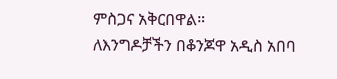ምስጋና አቅርበዋል።
ለእንግዶቻችን በቆንጆዋ አዲስ አበባ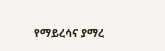የማይረሳና ያማረ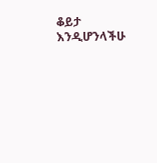ቆይታ እንዲሆንላችሁ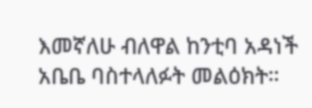እመኛለሁ ብለዋል ከንቲባ አዳነች አቤቤ ባስተላለፉት መልዕክት።